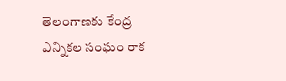తెలంగాణకు కేంద్ర ఎన్నికల సంఘం రాక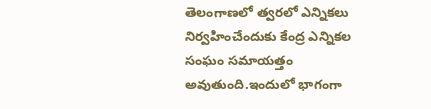తెలంగాణలో త్వరలో ఎన్నికలు నిర్వహించేందుకు కేంద్ర ఎన్నికల సంఘం సమాయత్తం అవుతుంది.ఇందులో భాగంగా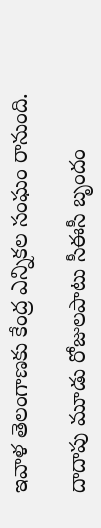ఇవాళ తెలంగాణకు కేంద్ర ఎన్నికల సంఘం రానుంది.

దాదాపు మూడు రోజులపాటు సీఈసీ బృందం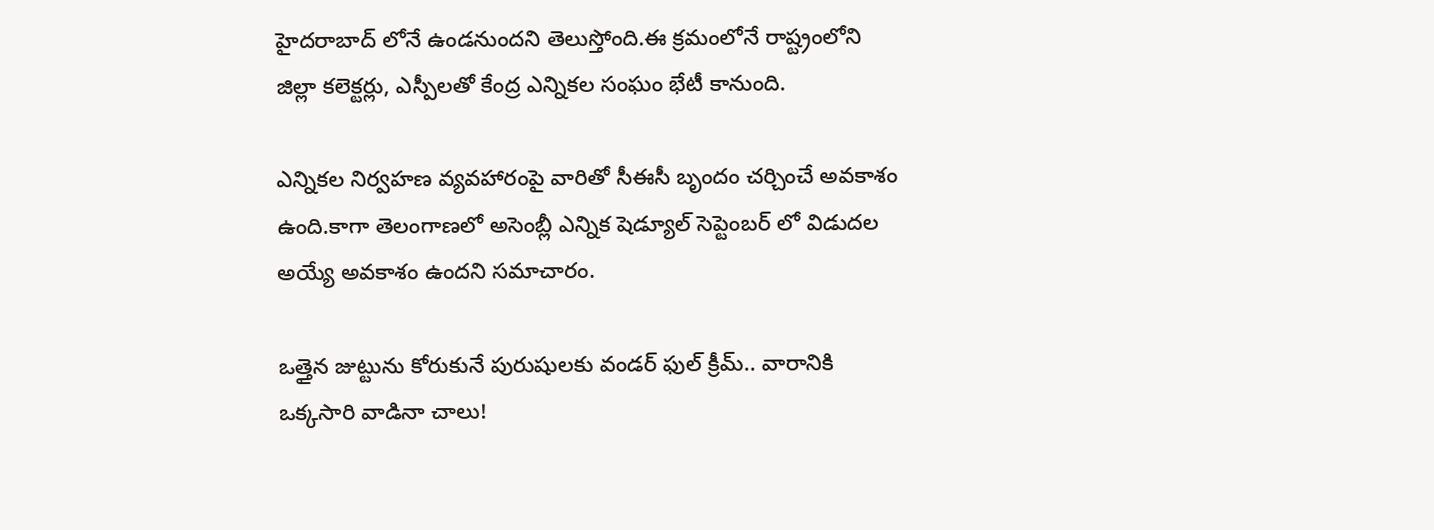హైదరాబాద్ లోనే ఉండనుందని తెలుస్తోంది.ఈ క్రమంలోనే రాష్ట్రంలోని జిల్లా కలెక్టర్లు, ఎస్పీలతో కేంద్ర ఎన్నికల సంఘం భేటీ కానుంది.

ఎన్నికల నిర్వహణ వ్యవహారంపై వారితో సీఈసీ బృందం చర్చించే అవకాశం ఉంది.కాగా తెలంగాణలో అసెంబ్లీ ఎన్నిక షెడ్యూల్ సెప్టెంబర్ లో విడుదల అయ్యే అవకాశం ఉందని సమాచారం.

ఒత్తైన జుట్టును కోరుకునే పురుషులకు వండర్ ఫుల్ క్రీమ్.. వారానికి ఒక్కసారి వాడినా చాలు!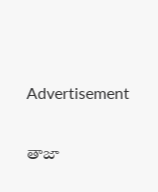Advertisement

తాజా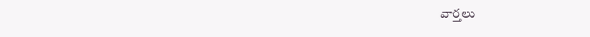వార్తలు